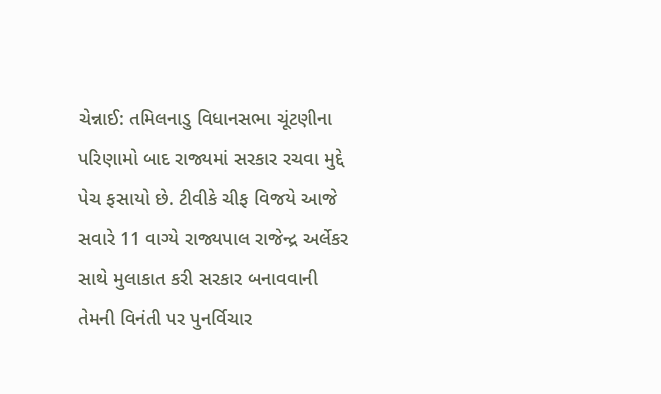ચેન્નાઈ: તમિલનાડુ વિધાનસભા ચૂંટણીના પરિણામો બાદ રાજ્યમાં સરકાર રચવા મુદ્દે પેચ ફસાયો છે. ટીવીકે ચીફ વિજયે આજે સવારે 11 વાગ્યે રાજ્યપાલ રાજેન્દ્ર અર્લેકર સાથે મુલાકાત કરી સરકાર બનાવવાની તેમની વિનંતી પર પુનર્વિચાર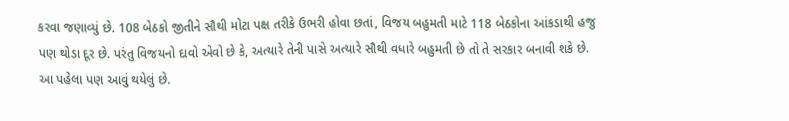કરવા જણાવ્યું છે. 108 બેઠકો જીતીને સૌથી મોટા પક્ષ તરીકે ઉભરી હોવા છતાં, વિજય બહુમતી માટે 118 બેઠકોના આંકડાથી હજુ પણ થોડા દૂર છે. પરંતુ વિજયનો દાવો એવો છે કે, અત્યારે તેની પાસે અત્યારે સૌથી વધારે બહુમતી છે તો તે સરકાર બનાવી શકે છે. આ પહેલા પણ આવું થયેલું છે.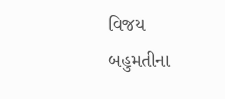વિજય બહુમતીના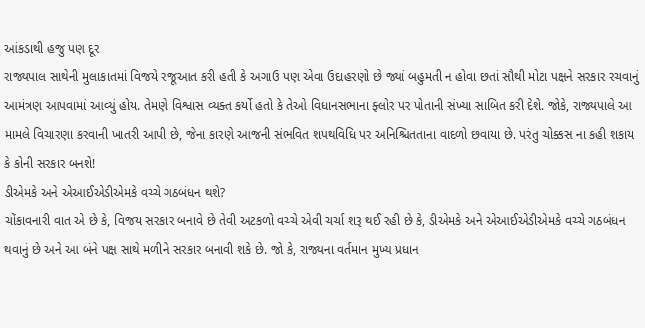આંકડાથી હજુ પણ દૂર
રાજ્યપાલ સાથેની મુલાકાતમાં વિજયે રજૂઆત કરી હતી કે અગાઉ પણ એવા ઉદાહરણો છે જ્યાં બહુમતી ન હોવા છતાં સૌથી મોટા પક્ષને સરકાર રચવાનું આમંત્રણ આપવામાં આવ્યું હોય. તેમણે વિશ્વાસ વ્યક્ત કર્યો હતો કે તેઓ વિધાનસભાના ફ્લોર પર પોતાની સંખ્યા સાબિત કરી દેશે. જોકે, રાજ્યપાલે આ મામલે વિચારણા કરવાની ખાતરી આપી છે, જેના કારણે આજની સંભવિત શપથવિધિ પર અનિશ્ચિતતાના વાદળો છવાયા છે. પરંતુ ચોક્કસ ના કહી શકાય કે કોની સરકાર બનશે!
ડીએમકે અને એઆઈએડીએમકે વચ્ચે ગઠબંધન થશે?
ચોંકાવનારી વાત એ છે કે, વિજય સરકાર બનાવે છે તેવી અટકળો વચ્ચે એવી ચર્ચા શરૂ થઈ રહી છે કે, ડીએમકે અને એઆઈએડીએમકે વચ્ચે ગઠબંધન થવાનું છે અને આ બંને પક્ષ સાથે મળીને સરકાર બનાવી શકે છે. જો કે, રાજ્યના વર્તમાન મુખ્ય પ્રધાન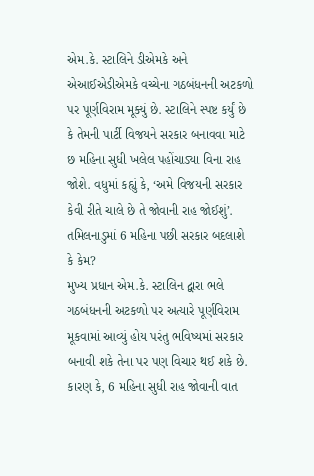એમ.કે. સ્ટાલિને ડીએમકે અને એઆઈએડીએમકે વચ્ચેના ગઠબંધનની અટકળો પર પૂર્ણવિરામ મૂક્યું છે. સ્ટાલિને સ્પષ્ટ કર્યું છે કે તેમની પાર્ટી વિજયને સરકાર બનાવવા માટે છ મહિના સુધી ખલેલ પહોંચાડ્યા વિના રાહ જોશે. વધુમાં કહ્યું કે, ‘અમે વિજયની સરકાર કેવી રીતે ચાલે છે તે જોવાની રાહ જોઈશું’.
તમિલનાડુમાં 6 મહિના પછી સરકાર બદલાશે કે કેમ?
મુખ્ય પ્રધાન એમ.કે. સ્ટાલિન દ્વારા ભલે ગઠબંધનની અટકળો પર અત્યારે પૂર્ણવિરામ મૂકવામાં આવ્યું હોય પરંતુ ભવિષ્યમાં સરકાર બનાવી શકે તેના પર પણ વિચાર થઈ શકે છે. કારણ કે, 6 મહિના સુધી રાહ જોવાની વાત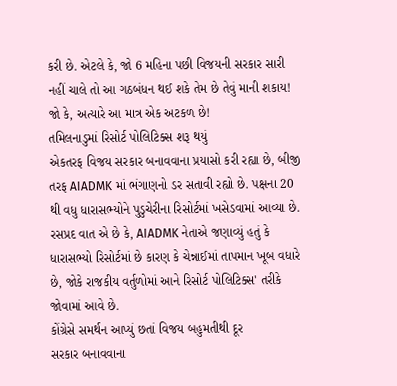કરી છે. એટલે કે, જો 6 મહિના પછી વિજયની સરકાર સારી નહીં ચાલે તો આ ગઠબંધન થઈ શકે તેમ છે તેવું માની શકાય! જો કે, અત્યારે આ માત્ર એક અટકળ છે!
તમિલનાડુમાં રિસોર્ટ પોલિટિક્સ શરૂ થયું
એકતરફ વિજય સરકાર બનાવવાના પ્રયાસો કરી રહ્યા છે, બીજી તરફ AIADMK માં ભંગાણનો ડર સતાવી રહ્યો છે. પક્ષના 20 થી વધુ ધારાસભ્યોને પુડુચેરીના રિસોર્ટમાં ખસેડવામાં આવ્યા છે. રસપ્રદ વાત એ છે કે, AIADMK નેતાએ જણાવ્યું હતું કે ધારાસભ્યો રિસોર્ટમાં છે કારણ કે ચેન્નાઈમાં તાપમાન ખૂબ વધારે છે, જોકે રાજકીય વર્તુળોમાં આને રિસોર્ટ પોલિટિક્સ' તરીકે જોવામાં આવે છે.
કોંગ્રેસે સમર્થન આપ્યું છતાં વિજય બહુમતીથી દૂર
સરકાર બનાવવાના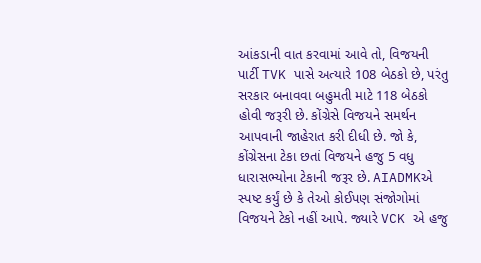આંકડાની વાત કરવામાં આવે તો, વિજયની પાર્ટી TVK પાસે અત્યારે 108 બેઠકો છે, પરંતુ સરકાર બનાવવા બહુમતી માટે 118 બેઠકો હોવી જરૂરી છે. કોંગ્રેસે વિજયને સમર્થન આપવાની જાહેરાત કરી દીધી છે. જો કે, કોંગ્રેસના ટેકા છતાં વિજયને હજુ 5 વધુ ધારાસભ્યોના ટેકાની જરૂર છે. AIADMKએ સ્પષ્ટ કર્યું છે કે તેઓ કોઈપણ સંજોગોમાં વિજયને ટેકો નહીં આપે. જ્યારે VCK એ હજુ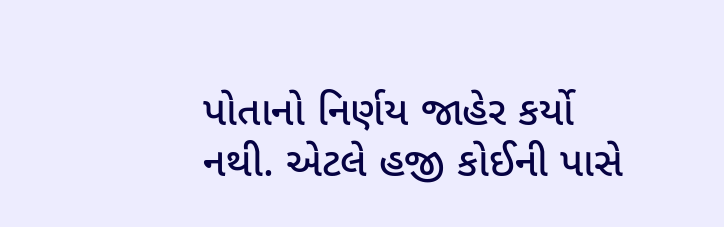પોતાનો નિર્ણય જાહેર કર્યો નથી. એટલે હજી કોઈની પાસે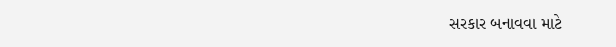સરકાર બનાવવા માટે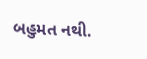બહુમત નથી.